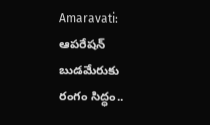Amaravati: ఆపరేషన్ బుడమేరుకు రంగం సిద్ధం..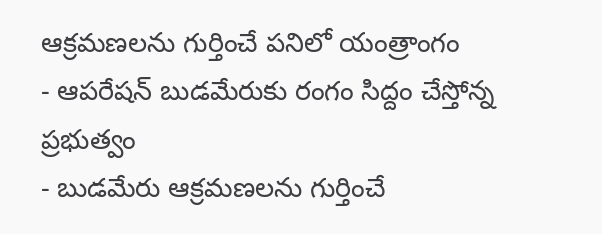ఆక్రమణలను గుర్తించే పనిలో యంత్రాంగం
- ఆపరేషన్ బుడమేరుకు రంగం సిద్దం చేస్తోన్న ప్రభుత్వం
- బుడమేరు ఆక్రమణలను గుర్తించే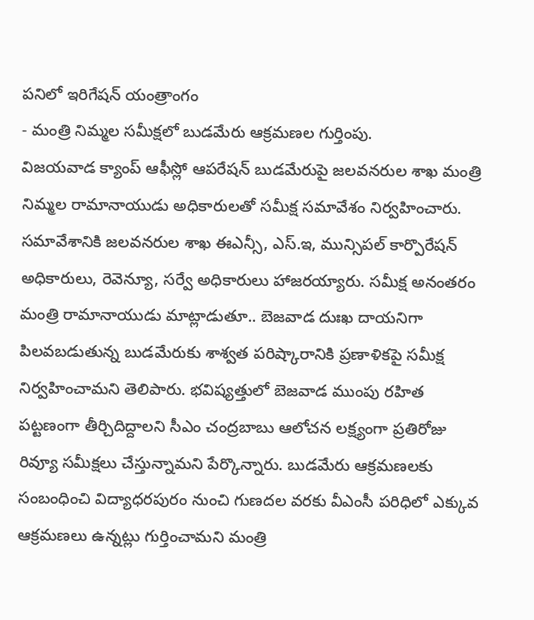పనిలో ఇరిగేషన్ యంత్రాంగం
- మంత్రి నిమ్మల సమీక్షలో బుడమేరు ఆక్రమణల గుర్తింపు.
విజయవాడ క్యాంప్ ఆఫీస్లో ఆపరేషన్ బుడమేరుపై జలవనరుల శాఖ మంత్రి నిమ్మల రామానాయుడు అధికారులతో సమీక్ష సమావేశం నిర్వహించారు. సమావేశానికి జలవనరుల శాఖ ఈఎన్సీ, ఎస్.ఇ, మున్సిపల్ కార్పొరేషన్ అధికారులు, రెవెన్యూ, సర్వే అధికారులు హాజరయ్యారు. సమీక్ష అనంతరం మంత్రి రామానాయుడు మాట్లాడుతూ.. బెజవాడ దుఃఖ దాయనిగా పిలవబడుతున్న బుడమేరుకు శాశ్వత పరిష్కారానికి ప్రణాళికపై సమీక్ష నిర్వహించామని తెలిపారు. భవిష్యత్తులో బెజవాడ ముంపు రహిత పట్టణంగా తీర్చిదిద్దాలని సీఎం చంద్రబాబు ఆలోచన లక్ష్యంగా ప్రతిరోజు రివ్యూ సమీక్షలు చేస్తున్నామని పేర్కొన్నారు. బుడమేరు ఆక్రమణలకు సంబంధించి విద్యాధరపురం నుంచి గుణదల వరకు వీఎంసీ పరిధిలో ఎక్కువ ఆక్రమణలు ఉన్నట్లు గుర్తించామని మంత్రి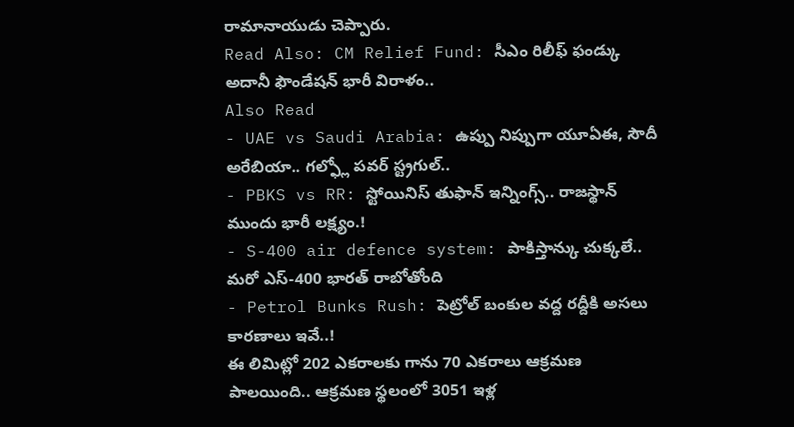రామానాయుడు చెప్పారు.
Read Also: CM Relief Fund: సీఎం రిలీఫ్ ఫండ్కు అదానీ ఫౌండేషన్ భారీ విరాళం..
Also Read
- UAE vs Saudi Arabia: ఉప్పు నిప్పుగా యూఏఈ, సౌదీ అరేబియా.. గల్ఫ్లో పవర్ స్ట్రగుల్..
- PBKS vs RR: స్టోయినిస్ తుఫాన్ ఇన్నింగ్స్.. రాజస్థాన్ ముందు భారీ లక్ష్యం.!
- S-400 air defence system: పాకిస్తాన్కు చుక్కలే.. మరో ఎస్-400 భారత్ రాబోతోంది
- Petrol Bunks Rush: పెట్రోల్ బంకుల వద్ద రద్దీకి అసలు కారణాలు ఇవే..!
ఈ లిమిట్లో 202 ఎకరాలకు గాను 70 ఎకరాలు ఆక్రమణ పాలయింది.. ఆక్రమణ స్థలంలో 3051 ఇళ్ల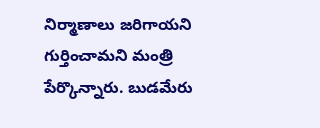నిర్మాణాలు జరిగాయని గుర్తించామని మంత్రి పేర్కొన్నారు. బుడమేరు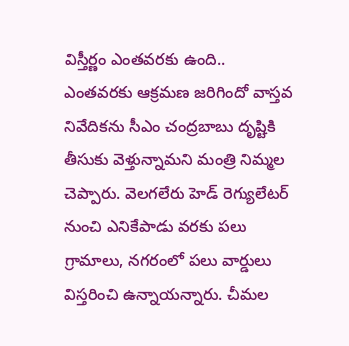విస్తీర్ణం ఎంతవరకు ఉంది.. ఎంతవరకు ఆక్రమణ జరిగిందో వాస్తవ నివేదికను సీఎం చంద్రబాబు దృష్టికి తీసుకు వెళ్తున్నామని మంత్రి నిమ్మల చెప్పారు. వెలగలేరు హెడ్ రెగ్యులేటర్ నుంచి ఎనికేపాడు వరకు పలు గ్రామాలు, నగరంలో పలు వార్డులు విస్తరించి ఉన్నాయన్నారు. చీమల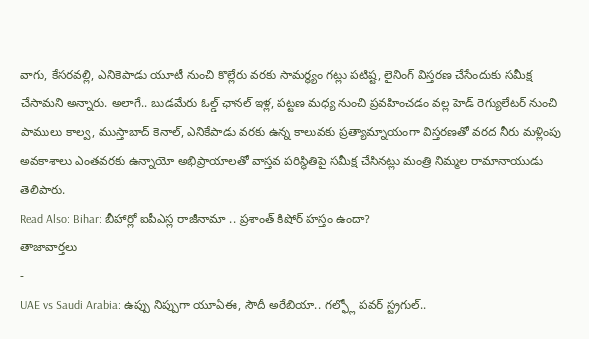వాగు, కేసరవల్లి, ఎనికెపాడు యూటీ నుంచి కొల్లేరు వరకు సామర్థ్యం గట్లు పటిష్ట, లైనింగ్ విస్తరణ చేసేందుకు సమీక్ష చేసామని అన్నారు. అలాగే.. బుడమేరు ఓల్డ్ ఛానల్ ఇళ్ల, పట్టణ మధ్య నుంచి ప్రవహించడం వల్ల హెడ్ రెగ్యులేటర్ నుంచి పాములు కాల్వ, ముస్తాబాద్ కెనాల్, ఎనికేపాడు వరకు ఉన్న కాలువకు ప్రత్యామ్నాయంగా విస్తరణతో వరద నీరు మళ్లింపు అవకాశాలు ఎంతవరకు ఉన్నాయో అభిప్రాయాలతో వాస్తవ పరిస్థితిపై సమీక్ష చేసినట్లు మంత్రి నిమ్మల రామానాయుడు తెలిపారు.
Read Also: Bihar: బీహార్లో ఐపీఎస్ల రాజీనామా .. ప్రశాంత్ కిషోర్ హస్తం ఉందా?
తాజావార్తలు
-
UAE vs Saudi Arabia: ఉప్పు నిప్పుగా యూఏఈ, సౌదీ అరేబియా.. గల్ఫ్లో పవర్ స్ట్రగుల్..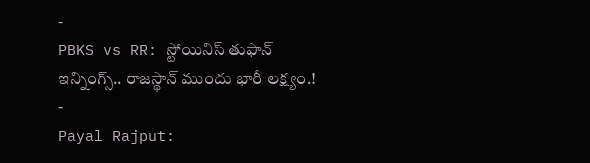-
PBKS vs RR: స్టోయినిస్ తుఫాన్ ఇన్నింగ్స్.. రాజస్థాన్ ముందు భారీ లక్ష్యం.!
-
Payal Rajput: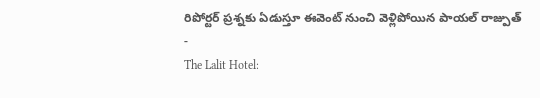రిపోర్టర్ ప్రశ్నకు ఏడుస్తూ ఈవెంట్ నుంచి వెళ్లిపోయిన పాయల్ రాజ్పుత్
-
The Lalit Hotel: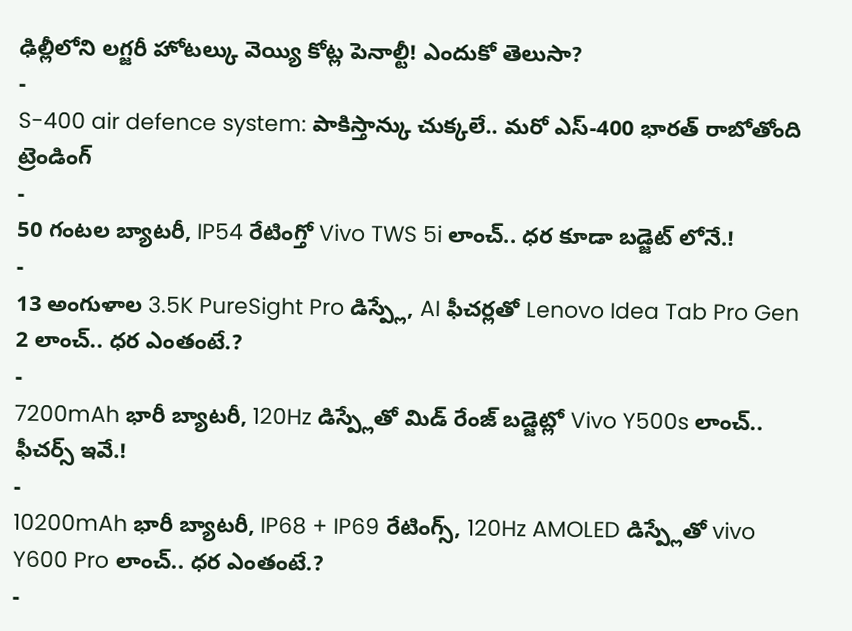ఢిల్లీలోని లగ్జరీ హోటల్కు వెయ్యి కోట్ల పెనాల్టీ! ఎందుకో తెలుసా?
-
S-400 air defence system: పాకిస్తాన్కు చుక్కలే.. మరో ఎస్-400 భారత్ రాబోతోంది
ట్రెండింగ్
-
50 గంటల బ్యాటరీ, IP54 రేటింగ్తో Vivo TWS 5i లాంచ్.. ధర కూడా బడ్జెట్ లోనే.!
-
13 అంగుళాల 3.5K PureSight Pro డిస్ప్లే, AI ఫీచర్లతో Lenovo Idea Tab Pro Gen 2 లాంచ్.. ధర ఎంతంటే.?
-
7200mAh భారీ బ్యాటరీ, 120Hz డిస్ప్లేతో మిడ్ రేంజ్ బడ్జెట్లో Vivo Y500s లాంచ్.. ఫీచర్స్ ఇవే.!
-
10200mAh భారీ బ్యాటరీ, IP68 + IP69 రేటింగ్స్, 120Hz AMOLED డిస్ప్లేతో vivo Y600 Pro లాంచ్.. ధర ఎంతంటే.?
-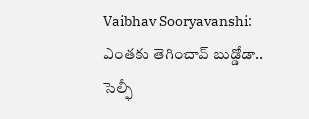Vaibhav Sooryavanshi: ఎంతకు తెగించావ్ బుడ్డోడా.. సెల్ఫీ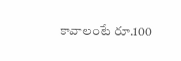కావాలంటే రూ.100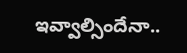ఇవ్వాల్సిందేనా..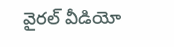వైరల్ వీడియో